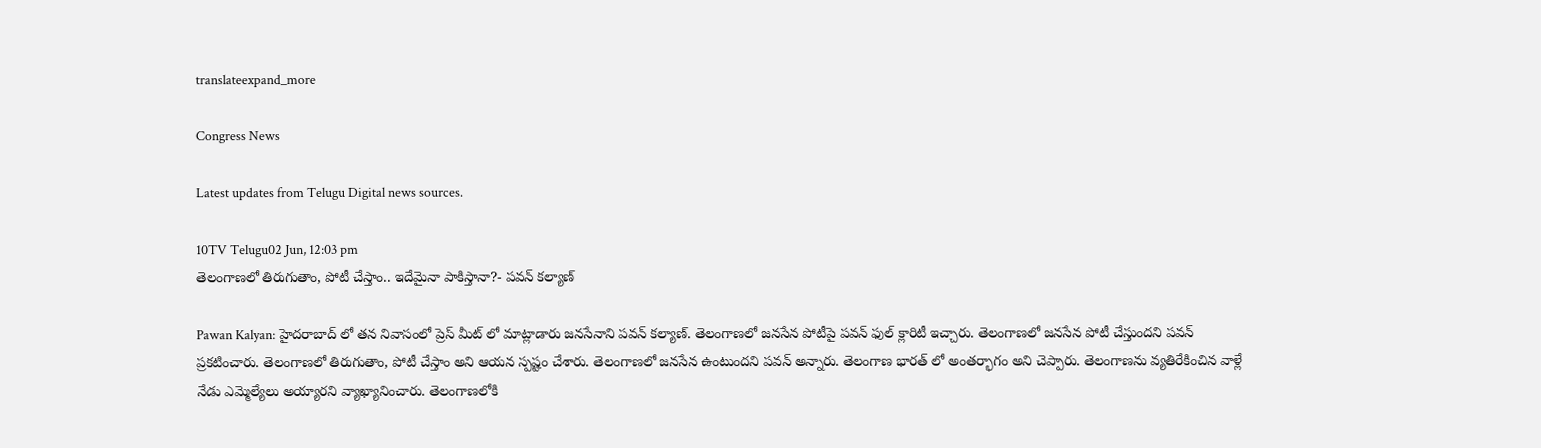translateexpand_more

Congress News

Latest updates from Telugu Digital news sources.

10TV Telugu02 Jun, 12:03 pm
తెలంగాణలో తిరుగుతాం, పోటీ చేస్తాం.. ఇదేమైనా పాకిస్తానా?- పవన్ కల్యాణ్

Pawan Kalyan: హైదరాబాద్ లో తన నివాసంలో ప్రెస్ మీట్ లో మాట్లాడారు జనసేనాని పవన్ కల్యాణ్. తెలంగాణలో జనసేన పోటీపై పవన్ ఫుల్ క్లారిటీ ఇచ్చారు. తెలంగాణలో జనసేన పోటీ చేస్తుందని పవన్ ప్రకటించారు. తెలంగాణలో తిరుగుతాం, పోటీ చేస్తాం అని ఆయన స్పష్టం చేశారు. తెలంగాణలో జనసేన ఉంటుందని పవన్ అన్నారు. తెలంగాణ భారత్ లో అంతర్భాగం అని చెప్పారు. తెలంగాణను వ్యతిరేకించిన వాళ్లే నేడు ఎమ్మెల్యేలు అయ్యారని వ్యాఖ్యానించారు. తెలంగాణలోకి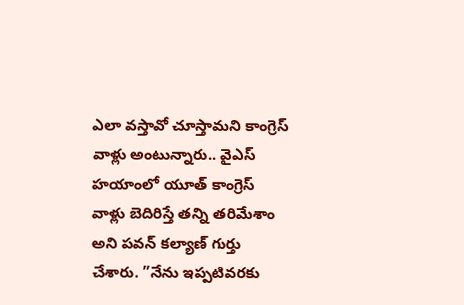ఎలా వస్తావో చూస్తామని కాంగ్రెస్ వాళ్లు అంటున్నారు.. వైఎస్ హయాంలో యూత్ కాంగ్రెస్ వాళ్లు బెదిరిస్తే తన్ని తరిమేశాం అని పవన్ కల్యాణ్ గుర్తు చేశారు. ”నేను ఇప్పటివరకు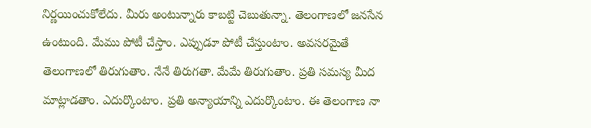నిర్ణయించుకోలేదు. మీరు అంటున్నారు కాబట్టి చెబుతున్నా. తెలంగాణలో జనసేన ఉంటుంది. మేము పోటీ చేస్తాం. ఎప్పుడూ పోటీ చేస్తుంటాం. అవసరమైతే తెలంగాణలో తిరుగుతాం. నేనే తిరుగతా. మేమే తిరుగుతాం. ప్రతి సమస్య మీద మాట్లాడతాం. ఎదుర్కొంటాం. ప్రతి అన్యాయాన్ని ఎదుర్కొంటాం. ఈ తెలంగాణ నా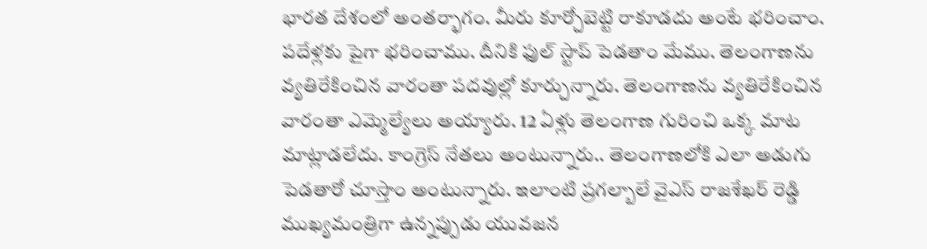భారత దేశంలో అంతర్భాగం. మీరు కూర్చోబెట్టి రాకూడదు అంటే భరించాం. పదేళ్లకు పైగా భరించాము. దీనికి ఫుల్ స్టాప్ పెడతాం మేము. తెలంగాణను వ్యతిరేకించిన వారంతా పదవుల్లో కూర్చున్నారు. తెలంగాణను వ్యతిరేకించిన వారంతా ఎమ్మెల్యేలు అయ్యారు. 12 ఏళ్లు తెలంగాణ గురించి ఒక్క మాట మాట్లాడలేదు. కాంగ్రెస్ నేతలు అంటున్నారు.. తెలంగాణలోకి ఎలా అడుగు పెడతారో చూస్తాం అంటున్నారు. ఇలాంటి ప్రగల్బాలే వైఎస్ రాజశేఖర్ రెడ్డి ముఖ్యమంత్రిగా ఉన్నప్పుడు యువజన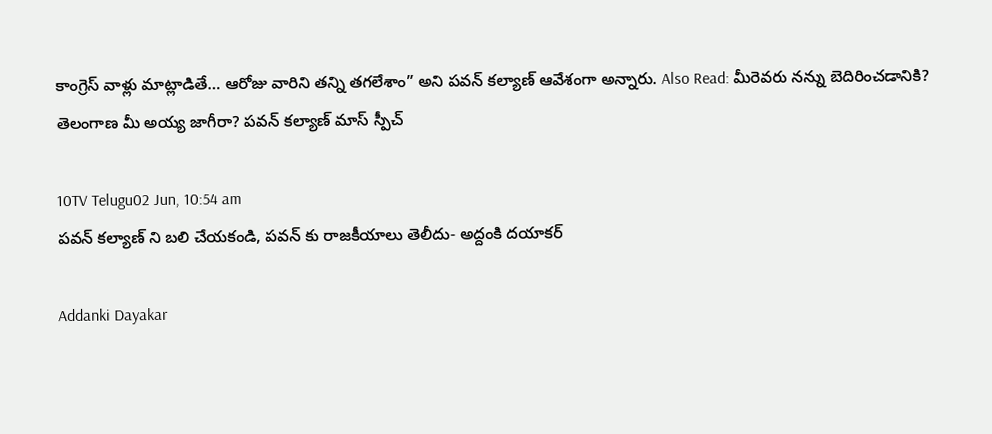కాంగ్రెస్ వాళ్లు మాట్లాడితే… ఆరోజు వారిని తన్ని తగలేశాం” అని పవన్ కల్యాణ్ ఆవేశంగా అన్నారు. Also Read: మీరెవరు నన్ను బెదిరించడానికి? తెలంగాణ మీ అయ్య జాగీరా? పవన్ కల్యాణ్ మాస్ స్పీచ్

10TV Telugu02 Jun, 10:54 am
పవన్ కల్యాణ్ ని బలి చేయకండి, పవన్ కు రాజకీయాలు తెలీదు- అద్దంకి దయాకర్

Addanki Dayakar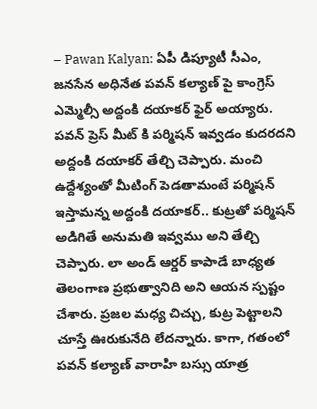– Pawan Kalyan: ఏపీ డిప్యూటీ సీఎం, జనసేన అధినేత పవన్ కల్యాణ్ పై కాంగ్రెస్ ఎమ్మెల్సీ అద్దంకి దయాకర్ ఫైర్ అయ్యారు. పవన్ ప్రెస్ మీట్ కి పర్మిషన్ ఇవ్వడం కుదరదని అద్దంకి దయాకర్ తేల్చి చెప్పారు. మంచి ఉద్దేశ్యంతో మీటింగ్ పెడతామంటే పర్మిషన్ ఇస్తామన్న అద్దంకి దయాకర్.. కుట్రతో పర్మిషన్ అడిగితే అనుమతి ఇవ్వము అని తేల్చి చెప్పారు. లా అండ్ ఆర్డర్ కాపాడే బాధ్యత తెలంగాణ ప్రభుత్వానిది అని ఆయన స్పష్టం చేశారు. ప్రజల మధ్య చిచ్చు, కుట్ర పెట్టాలని చూస్తే ఊరుకునేది లేదన్నారు. కాగా, గతంలో పవన్ కల్యాణ్ వారాహి బస్సు యాత్ర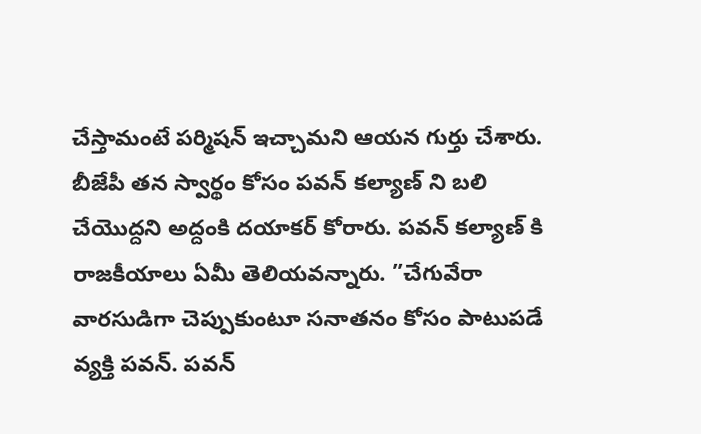చేస్తామంటే పర్మిషన్ ఇచ్చామని ఆయన గుర్తు చేశారు. బీజేపీ తన స్వార్థం కోసం పవన్ కల్యాణ్ ని బలి చేయొద్దని అద్దంకి దయాకర్ కోరారు. పవన్ కల్యాణ్ కి రాజకీయాలు ఏమీ తెలియవన్నారు. ”చేగువేరా వారసుడిగా చెప్పుకుంటూ సనాతనం కోసం పాటుపడే వ్యక్తి పవన్. పవన్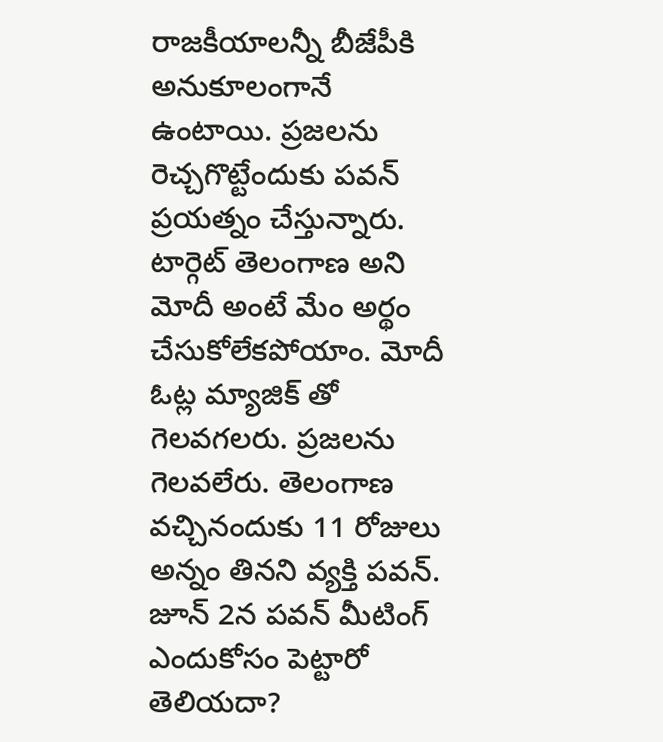రాజకీయాలన్నీ బీజేపీకి అనుకూలంగానే ఉంటాయి. ప్రజలను రెచ్చగొట్టేందుకు పవన్ ప్రయత్నం చేస్తున్నారు. టార్గెట్ తెలంగాణ అని మోదీ అంటే మేం అర్థం చేసుకోలేకపోయాం. మోదీ ఓట్ల మ్యాజిక్ తో గెలవగలరు. ప్రజలను గెలవలేరు. తెలంగాణ వచ్చినందుకు 11 రోజులు అన్నం తినని వ్యక్తి పవన్. జూన్ 2న పవన్ మీటింగ్ ఎందుకోసం పెట్టారో తెలియదా?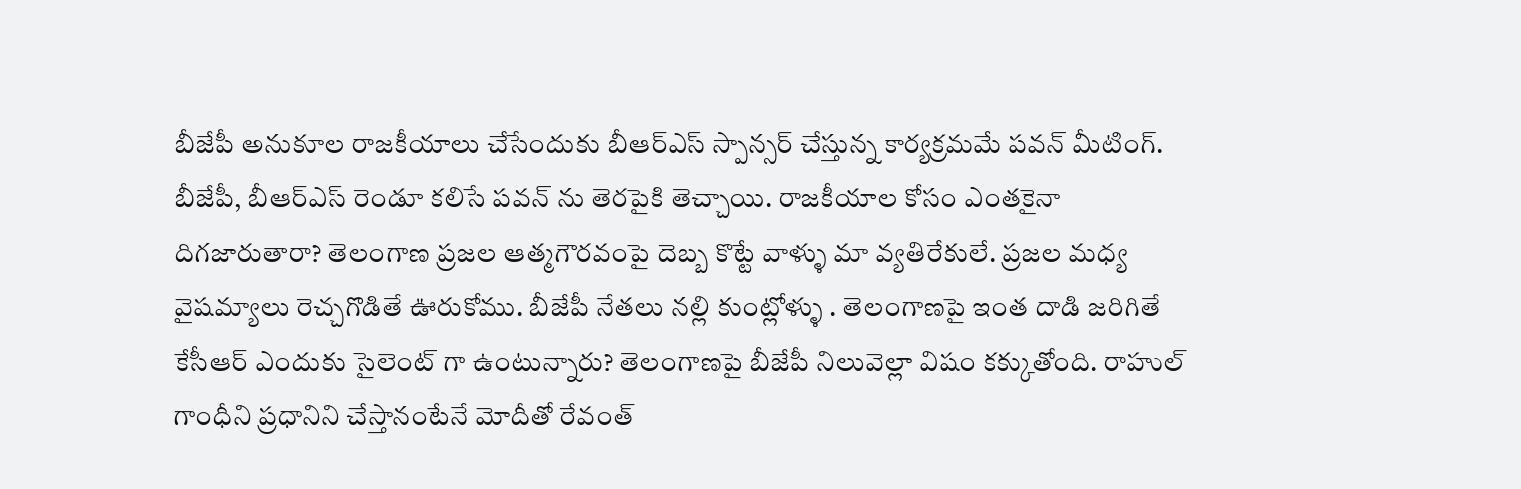బీజేపీ అనుకూల రాజకీయాలు చేసేందుకు బీఆర్ఎస్ స్పాన్సర్ చేస్తున్న కార్యక్రమమే పవన్ మీటింగ్. బీజేపీ, బీఆర్ఎస్ రెండూ కలిసే పవన్ ను తెరపైకి తెచ్చాయి. రాజకీయాల కోసం ఎంతకైనా దిగజారుతారా? తెలంగాణ ప్రజల ఆత్మగౌరవంపై దెబ్బ కొట్టే వాళ్ళు మా వ్యతిరేకులే. ప్రజల మధ్య వైషమ్యాలు రెచ్చగొడితే ఊరుకోము. బీజేపీ నేతలు నల్లి కుంట్లోళ్ళు . తెలంగాణపై ఇంత దాడి జరిగితే కేసీఆర్ ఎందుకు సైలెంట్ గా ఉంటున్నారు? తెలంగాణపై బీజేపీ నిలువెల్లా విషం కక్కుతోంది. రాహుల్ గాంధీని ప్రధానిని చేస్తానంటేనే మోదీతో రేవంత్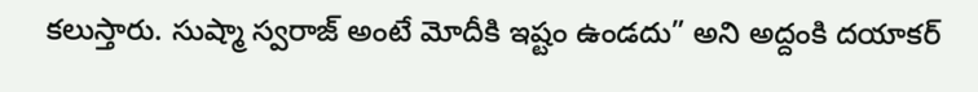కలుస్తారు. సుష్మా స్వరాజ్ అంటే మోదీకి ఇష్టం ఉండదు” అని అద్దంకి దయాకర్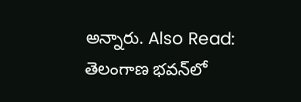అన్నారు. Also Read: తెలంగాణ భవన్‌లో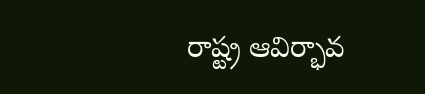రాష్ట్ర ఆవిర్భావ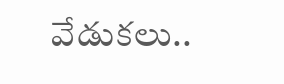వేడుకలు..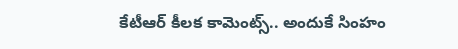కేటీఆర్ కీలక కామెంట్స్.. అందుకే సింహం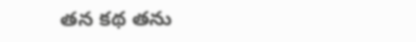తన కథ తను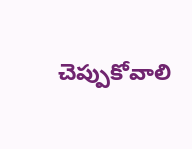చెప్పుకోవాలి